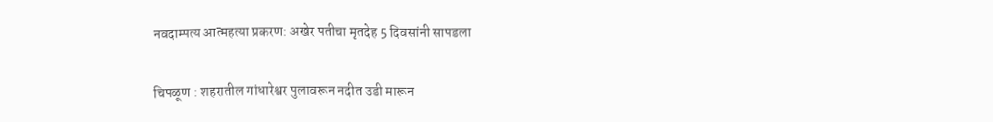नवदाम्पत्य आत्महत्या प्रकरण: अखेर पतीचा मृतदेह 5 दिवसांनी सापडला

चिपळूण : शहरातील गांधारेश्वर पुलावरून नदीत उडी मारून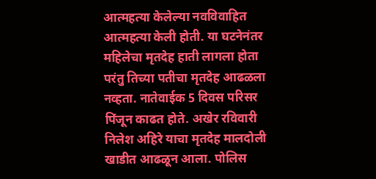आत्महत्या केलेल्या नवविवाहित आत्महत्या केली होती. या घटनेनंतर महिलेचा मृतदेह हाती लागला होता परंतु तिच्या पतीचा मृतदेह आढळला नव्हता. नातेवाईक 5 दिवस परिसर पिंजून काढत होते. अखेर रविवारी निलेश अहिरे याचा मृतदेह मालदोली खाडीत आढळून आला. पोलिस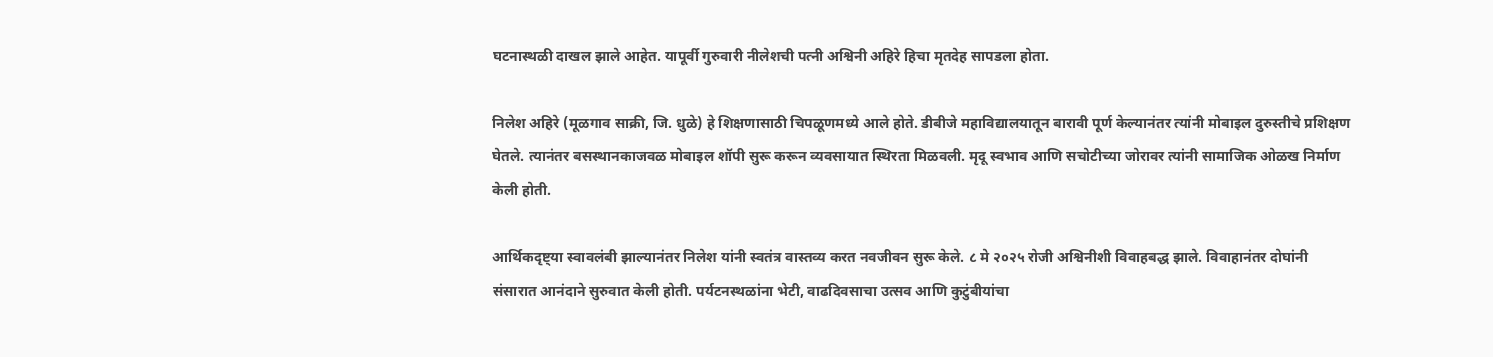घटनास्थळी दाखल झाले आहेत. यापूर्वी गुरुवारी नीलेशची पत्नी अश्विनी अहिरे हिचा मृतदेह सापडला होता.

निलेश अहिरे (मूळगाव साक्री, जि. धुळे) हे शिक्षणासाठी चिपळूणमध्ये आले होते. डीबीजे महाविद्यालयातून बारावी पूर्ण केल्यानंतर त्यांनी मोबाइल दुरुस्तीचे प्रशिक्षण घेतले. त्यानंतर बसस्थानकाजवळ मोबाइल शॉपी सुरू करून व्यवसायात स्थिरता मिळवली. मृदू स्वभाव आणि सचोटीच्या जोरावर त्यांनी सामाजिक ओळख निर्माण केली होती.

आर्थिकदृष्ट्या स्वावलंबी झाल्यानंतर निलेश यांनी स्वतंत्र वास्तव्य करत नवजीवन सुरू केले. ८ मे २०२५ रोजी अश्विनीशी विवाहबद्ध झाले. विवाहानंतर दोघांनी संसारात आनंदाने सुरुवात केली होती. पर्यटनस्थळांना भेटी, वाढदिवसाचा उत्सव आणि कुटुंबीयांचा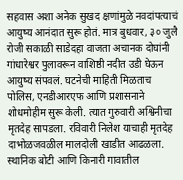सहवास अशा अनेक सुखद क्षणांमुळे नवदांपत्याचं आयुष्य आनंदात सुरू होतं. मात्र बुधवार, ३० जुलै रोजी सकाळी साडेदहा वाजता अचानक दोघांनी गांधारेश्वर पुलावरून वाशिष्ठी नदीत उडी घेऊन आयुष्य संपवलं. घटनेची माहिती मिळताच पोलिस, एनडीआरएफ आणि प्रशासनाने शोधमोहीम सुरू केली. त्यात गुरुवारी अश्विनीचा मृतदेह सापडला. रविवारी निलेश याचाही मृतदेह दाभोळजवळील मालदोली खाडीत आढळला. स्थानिक बोटी आणि किनारी गावातील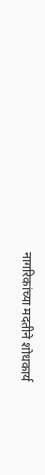नागरिकांच्या मदतीने शोधकार्य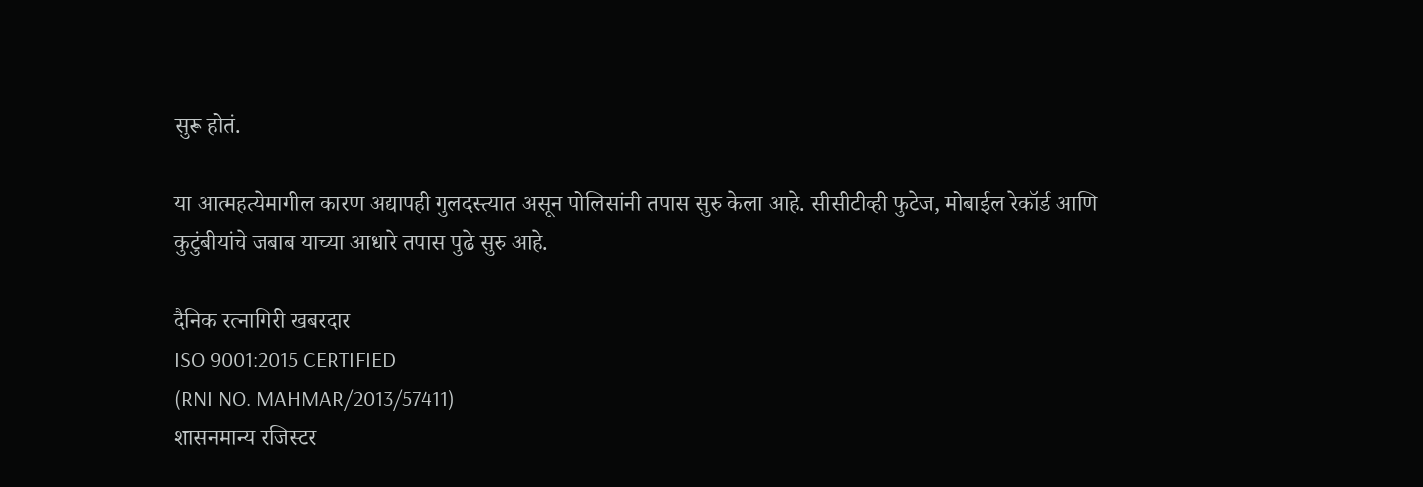सुरू होतं.

या आत्महत्येमागील कारण अद्यापही गुलदस्त्यात असून पोलिसांनी तपास सुरु केला आहे. सीसीटीव्ही फुटेज, मोबाईल रेकॉर्ड आणि कुटुंबीयांचे जबाब याच्या आधारे तपास पुढे सुरु आहे.

दैनिक रत्नागिरी खबरदार
ISO 9001:2015 CERTIFIED
(RNI NO. MAHMAR/2013/57411)
शासनमान्य रजिस्टर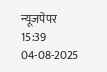न्यूजपेपर
15:39 04-08-2025